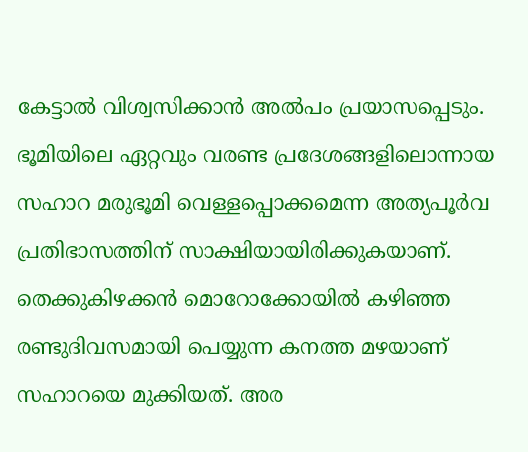കേട്ടാല്‍ വിശ്വസിക്കാന്‍ അല്‍പം പ്രയാസപ്പെടും. ഭൂമിയിലെ ഏറ്റവും വരണ്ട പ്രദേശങ്ങളിലൊന്നായ സഹാറ മരുഭൂമി വെള്ളപ്പൊക്കമെന്ന അത്യപൂര്‍വ പ്രതിഭാസത്തിന് സാക്ഷിയായിരിക്കുകയാണ്. തെക്കുകിഴക്കന്‍ മൊറോക്കോയില്‍ കഴിഞ്ഞ രണ്ടുദിവസമായി പെയ്യുന്ന കനത്ത മഴയാണ് സഹാറയെ മുക്കിയത്. അര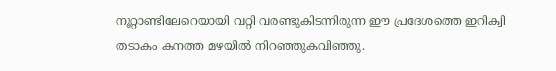നൂറ്റാണ്ടിലേറെയായി വറ്റി വരണ്ടുകിടന്നിരുന്ന ഈ പ്രദേശത്തെ ഇറിക്വി തടാകം കനത്ത മഴയില്‍ നിറഞ്ഞുകവിഞ്ഞു.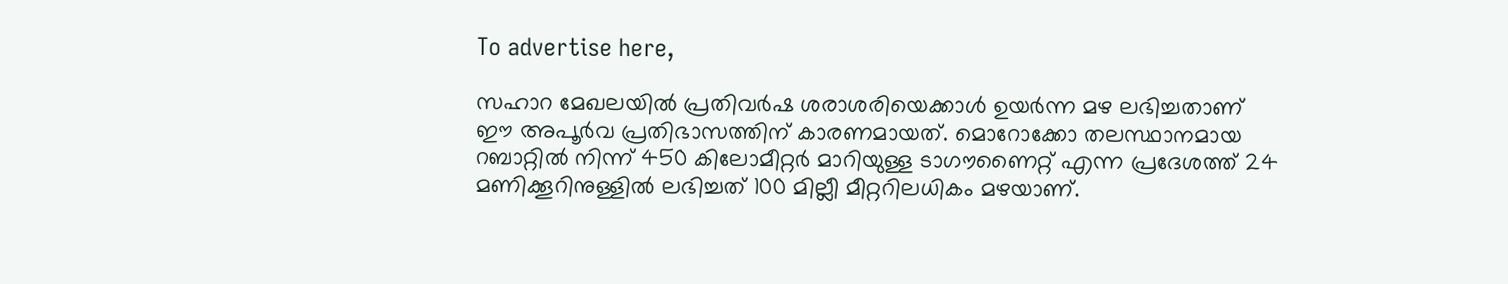To advertise here,

സഹാറ മേഖലയില്‍ പ്രതിവര്‍ഷ ശരാശരിയെക്കാള്‍ ഉയര്‍ന്ന മഴ ലഭിച്ചതാണ് ഈ അപൂര്‍വ പ്രതിഭാസത്തിന് കാരണമായത്. മൊറോക്കോ തലസ്ഥാനമായ റബാറ്റില്‍ നിന്ന് 450 കിലോമീറ്റര്‍ മാറിയുള്ള ടാഗൗണൈറ്റ് എന്ന പ്രദേശത്ത് 24 മണിക്കൂറിനുള്ളില്‍ ലഭിച്ചത് 100 മില്ലീ മീറ്ററിലധികം മഴയാണ്.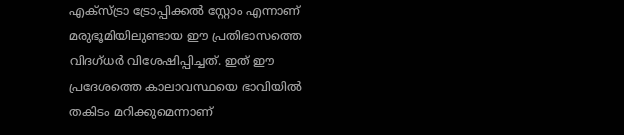എക്‌സ്ട്രാ ട്രോപ്പിക്കല്‍ സ്റ്റോം എന്നാണ് മരുഭൂമിയിലുണ്ടായ ഈ പ്രതിഭാസത്തെ വിദഗ്ധര്‍ വിശേഷിപ്പിച്ചത്. ഇത് ഈ പ്രദേശത്തെ കാലാവസ്ഥയെ ഭാവിയില്‍ തകിടം മറിക്കുമെന്നാണ്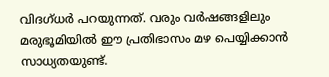വിദഗ്ധര്‍ പറയുന്നത്. വരും വര്‍ഷങ്ങളിലും മരുഭൂമിയില്‍ ഈ പ്രതിഭാസം മഴ പെയ്യിക്കാന്‍ സാധ്യതയുണ്ട്.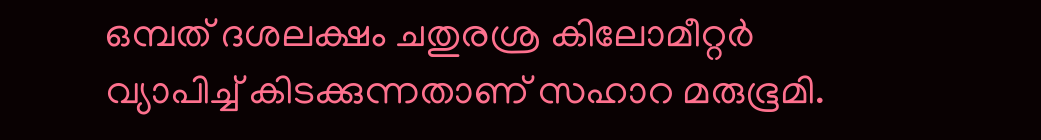ഒമ്പത് ദശലക്ഷം ചതുരശ്ര കിലോമീറ്റര്‍ വ്യാപിച്ച് കിടക്കുന്നതാണ് സഹാറ മരുഭൂമി.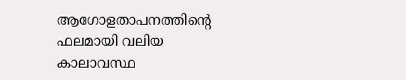ആഗോളതാപനത്തിന്റെ ഫലമായി വലിയ കാലാവസ്ഥ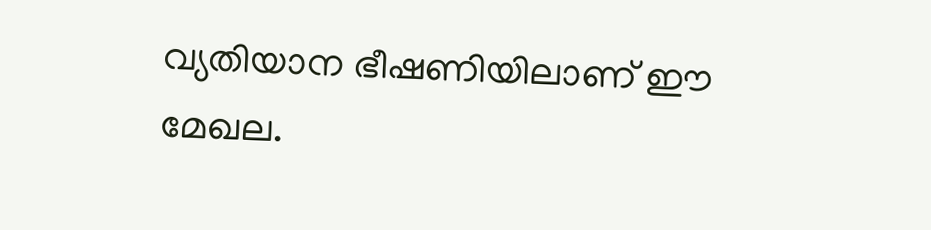വ്യതിയാന ഭീഷണിയിലാണ് ഈ മേഖല.